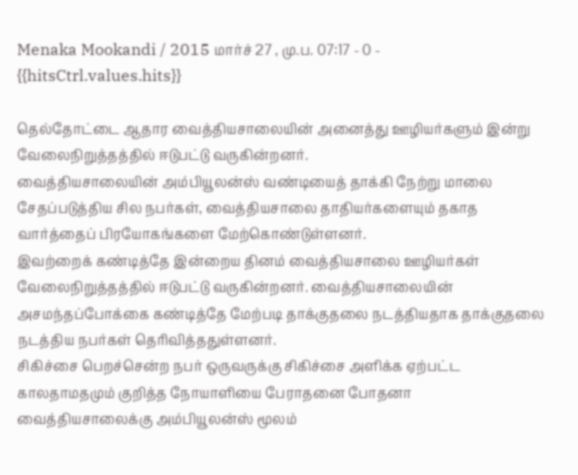Menaka Mookandi / 2015 மார்ச் 27 , மு.ப. 07:17 - 0 - {{hitsCtrl.values.hits}}

தெல்தோட்டை ஆதார வைத்தியசாலையின் அனைத்து ஊழியர்களும் இன்று வேலைநிறுத்தத்தில் ஈடுபட்டு வருகின்றனர்.
வைத்தியசாலையின் அம்பியூலன்ஸ் வண்டியைத் தாக்கி நேற்று மாலை சேதப்படுத்திய சில நபர்கள், வைத்தியசாலை தாதியர்களையும் தகாத வார்த்தைப் பிரயோகங்களை மேற்கொண்டுள்ளனர்.
இவற்றைக் கண்டித்தே இன்றைய தினம் வைத்தியசாலை ஊழியர்கள் வேலைநிறுத்தத்தில் ஈடுபட்டு வருகின்றனர். வைத்தியசாலையின் அசமந்தப்போக்கை கண்டித்தே மேற்படி தாக்குதலை நடத்தியதாக தாக்குதலை நடத்திய நபர்கள் தெரிவித்ததுள்ளனர்.
சிகிச்சை பெறச்சென்ற நபர் ஒருவருக்கு சிகிச்சை அளிக்க ஏற்பட்ட காலதாமதமும் குறித்த நோயாளியை பேராதனை போதனா வைத்தியசாலைக்கு அம்பியூலன்ஸ் மூலம்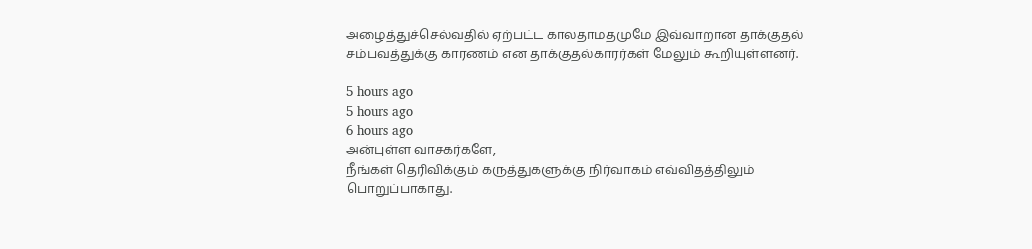அழைத்துச்செல்வதில் ஏற்பட்ட காலதாமதமுமே இவ்வாறான தாக்குதல் சம்பவத்துக்கு காரணம் என தாக்குதல்காரர்கள் மேலும் கூறியுள்ளனர்.

5 hours ago
5 hours ago
6 hours ago
அன்புள்ள வாசகர்களே,
நீங்கள் தெரிவிக்கும் கருத்துகளுக்கு நிர்வாகம் எவ்விதத்திலும் பொறுப்பாகாது.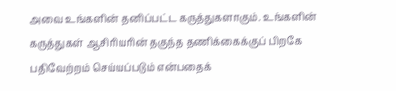அவை உங்களின் தனிப்பட்ட கருத்துகளாகும். உங்களின் கருத்துகள் ஆசிரியரின் தகுந்த தணிக்கைக்குப் பிறகே பதிவேற்றம் செய்யப்படும் என்பதைக்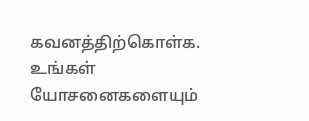கவனத்திற்கொள்க. உங்கள் யோசனைகளையும்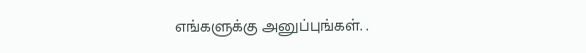எங்களுக்கு அனுப்புங்கள். .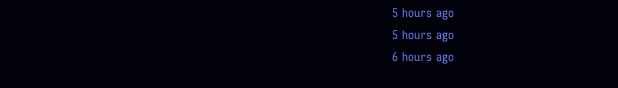5 hours ago
5 hours ago
6 hours ago